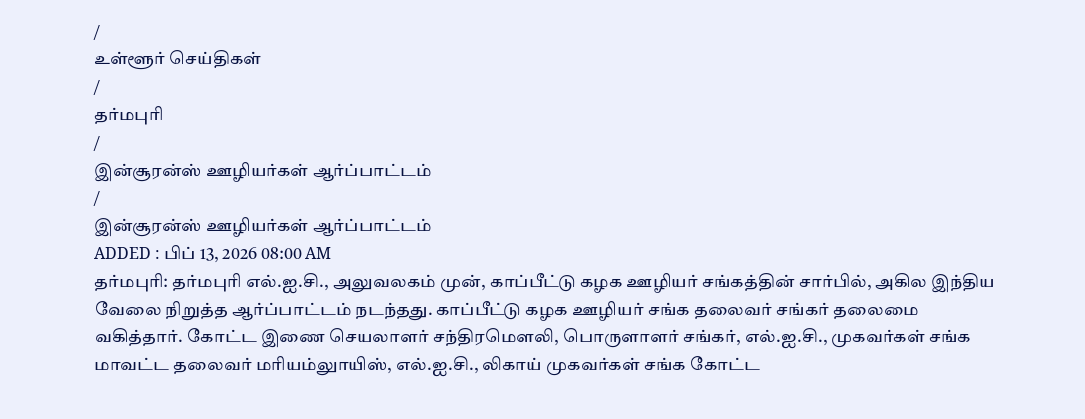/
உள்ளூர் செய்திகள்
/
தர்மபுரி
/
இன்சூரன்ஸ் ஊழியர்கள் ஆர்ப்பாட்டம்
/
இன்சூரன்ஸ் ஊழியர்கள் ஆர்ப்பாட்டம்
ADDED : பிப் 13, 2026 08:00 AM
தர்மபுரி: தர்மபுரி எல்.ஐ.சி., அலுவலகம் முன், காப்பீட்டு கழக ஊழியர் சங்கத்தின் சார்பில், அகில இந்திய வேலை நிறுத்த ஆர்ப்பாட்டம் நடந்தது. காப்பீட்டு கழக ஊழியர் சங்க தலைவர் சங்கர் தலைமை வகித்தார். கோட்ட இணை செயலாளர் சந்திரமௌலி, பொருளாளர் சங்கர், எல்.ஐ.சி., முகவர்கள் சங்க மாவட்ட தலைவர் மரியம்லுாயிஸ், எல்.ஐ.சி., லிகாய் முகவர்கள் சங்க கோட்ட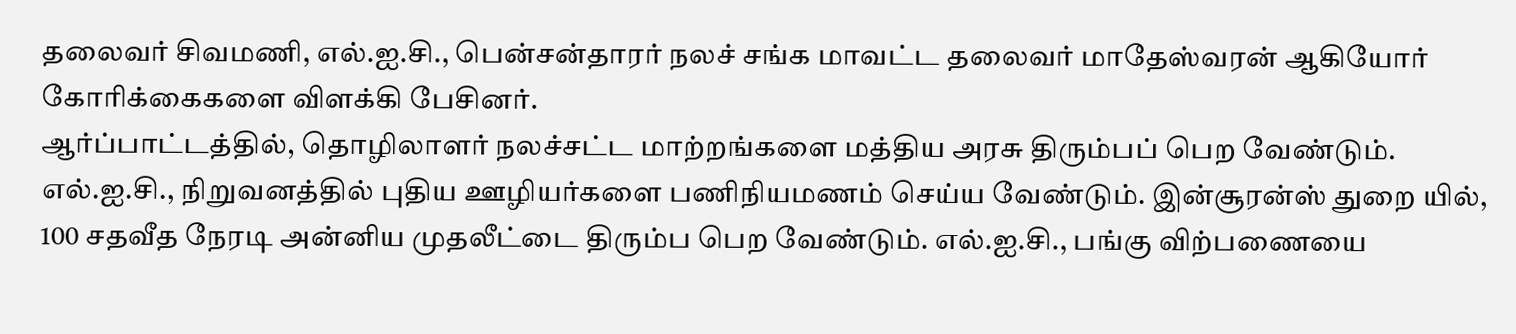தலைவர் சிவமணி, எல்.ஐ.சி., பென்சன்தாரர் நலச் சங்க மாவட்ட தலைவர் மாதேஸ்வரன் ஆகியோர் கோரிக்கைகளை விளக்கி பேசினர்.
ஆர்ப்பாட்டத்தில், தொழிலாளர் நலச்சட்ட மாற்றங்களை மத்திய அரசு திரும்பப் பெற வேண்டும். எல்.ஐ.சி., நிறுவனத்தில் புதிய ஊழியர்களை பணிநியமணம் செய்ய வேண்டும். இன்சூரன்ஸ் துறை யில், 100 சதவீத நேரடி அன்னிய முதலீட்டை திரும்ப பெற வேண்டும். எல்.ஐ.சி., பங்கு விற்பணையை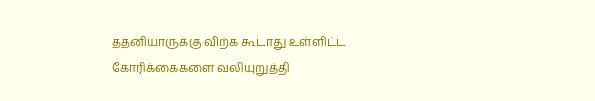ததனியாருக்கு விற்க கூடாது உள்ளிட்ட கோரிக்கைகளை வலியுறுத்தி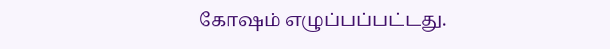கோஷம் எழுப்பப்பட்டது.